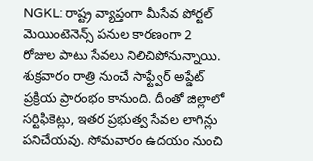NGKL: రాష్ట్ర వ్యాప్తంగా మీసేవ పోర్టల్ మెయింటెనెన్స్ పనుల కారణంగా 2 రోజుల పాటు సేవలు నిలిచిపోనున్నాయి. శుక్రవారం రాత్రి నుంచే సాఫ్ట్వేర్ అప్డేట్ ప్రక్రియ ప్రారంభం కానుంది. దీంతో జిల్లాలో సర్టిఫికెట్లు, ఇతర ప్రభుత్వ సేవల లాగిన్లు పనిచేయవు. సోమవారం ఉదయం నుంచి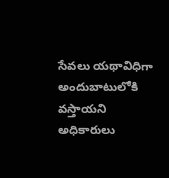సేవలు యథావిధిగా అందుబాటులోకి వస్తాయని అధికారులు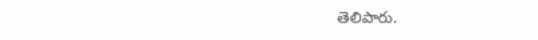తెలిపారు.